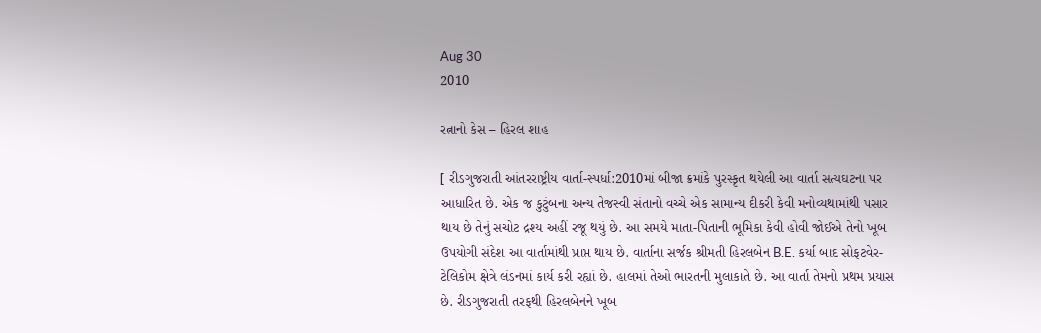Aug 30
2010

રત્નાનો કેસ – હિરલ શાહ

[ રીડગુજરાતી આંતરરાષ્ટ્રીય વાર્તા-સ્પર્ધા:2010માં બીજા ક્રમાંકે પુરસ્કૃત થયેલી આ વાર્તા સત્યઘટના પર આધારિત છે. એક જ કુટુંબના અન્ય તેજસ્વી સંતાનો વચ્ચે એક સામાન્ય દીકરી કેવી મનોવ્યથામાંથી પસાર થાય છે તેનું સચોટ દ્રશ્ય અહીં રજૂ થયું છે. આ સમયે માતા-પિતાની ભૂમિકા કેવી હોવી જોઈએ તેનો ખૂબ ઉપયોગી સંદેશ આ વાર્તામાંથી પ્રાપ્ત થાય છે. વાર્તાના સર્જક શ્રીમતી હિરલબેન B.E. કર્યા બાદ સોફટવેર-ટેલિકોમ ક્ષેત્રે લંડનમાં કાર્ય કરી રહ્યાં છે. હાલમાં તેઓ ભારતની મુલાકાતે છે. આ વાર્તા તેમનો પ્રથમ પ્રયાસ છે. રીડગુજરાતી તરફથી હિરલબેનને ખૂબ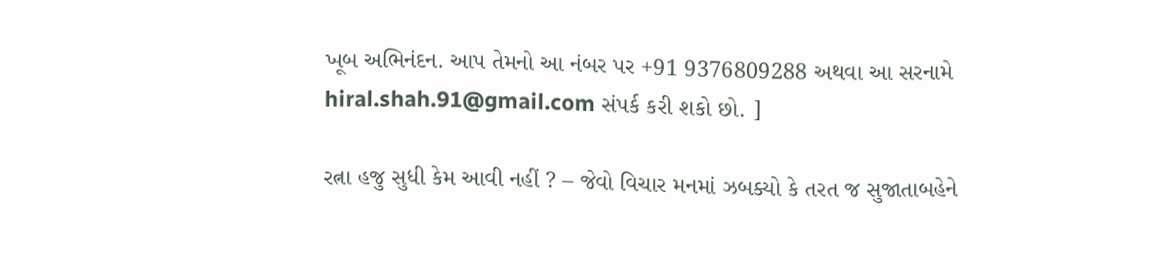ખૂબ અભિનંદન. આપ તેમનો આ નંબર પર +91 9376809288 અથવા આ સરનામે hiral.shah.91@gmail.com સંપર્ક કરી શકો છો. ]

રત્ના હજુ સુધી કેમ આવી નહીં ? – જેવો વિચાર મનમાં ઝબક્યો કે તરત જ સુજાતાબહેને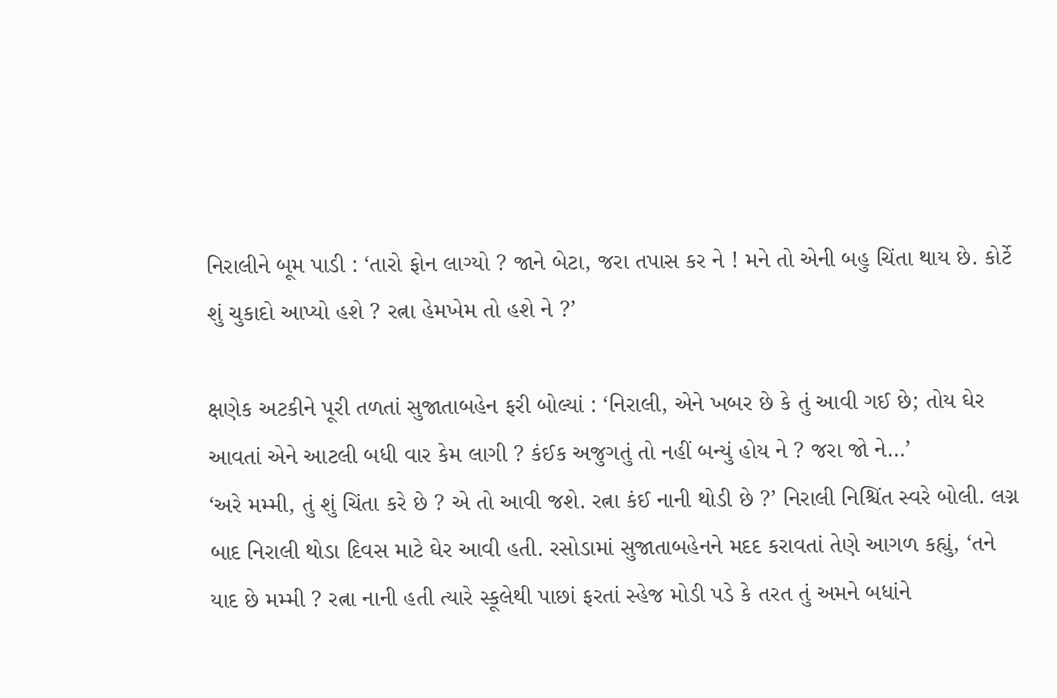નિરાલીને બૂમ પાડી : ‘તારો ફોન લાગ્યો ? જાને બેટા, જરા તપાસ કર ને ! મને તો એની બહુ ચિંતા થાય છે. કોર્ટે શું ચુકાદો આપ્યો હશે ? રત્ના હેમખેમ તો હશે ને ?’

ક્ષણેક અટકીને પૂરી તળતાં સુજાતાબહેન ફરી બોલ્યાં : ‘નિરાલી, એને ખબર છે કે તું આવી ગઈ છે; તોય ઘેર આવતાં એને આટલી બધી વાર કેમ લાગી ? કંઈક અજુગતું તો નહીં બન્યું હોય ને ? જરા જો ને…’
‘અરે મમ્મી, તું શું ચિંતા કરે છે ? એ તો આવી જશે. રત્ના કંઈ નાની થોડી છે ?’ નિરાલી નિશ્ચિંત સ્વરે બોલી. લગ્ન બાદ નિરાલી થોડા દિવસ માટે ઘેર આવી હતી. રસોડામાં સુજાતાબહેનને મદદ કરાવતાં તેણે આગળ કહ્યું, ‘તને યાદ છે મમ્મી ? રત્ના નાની હતી ત્યારે સ્કૂલેથી પાછાં ફરતાં સ્હેજ મોડી પડે કે તરત તું અમને બધાંને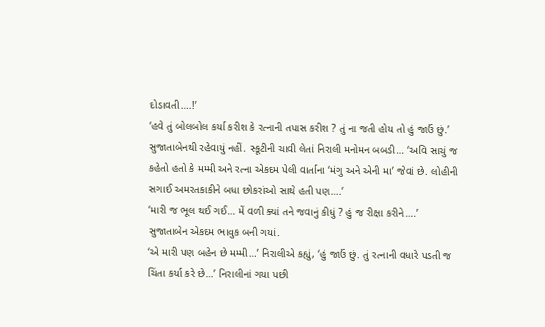દોડાવતી….!’
‘હવે તું બોલબોલ કર્યા કરીશ કે રત્નાની તપાસ કરીશ ? તું ના જતી હોય તો હું જાઉં છું.’ સુજાતાબેનથી રહેવાયું નહીં. સ્કૂટીની ચાવી લેતાં નિરાલી મનોમન બબડી… ‘અવિ સાચું જ કહેતો હતો કે મમ્મી અને રત્ના એકદમ પેલી વાર્તાના ‘મંગુ અને એની મા’ જેવાં છે. લોહીની સગાઈ અમરતકાકીને બધા છોકરાંઓ સાથે હતી પણ….’
‘મારી જ ભૂલ થઈ ગઈ… મેં વળી ક્યાં તને જવાનું કીધું ? હું જ રીક્ષા કરીને….’ સુજાતાબેન એકદમ ભાવુક બની ગયાં.
‘એ મારી પણ બહેન છે મમ્મી…’ નિરાલીએ કહ્યું, ‘હું જાઉં છું. તું રત્નાની વધારે પડતી જ ચિંતા કર્યા કરે છે…’ નિરાલીનાં ગયા પછી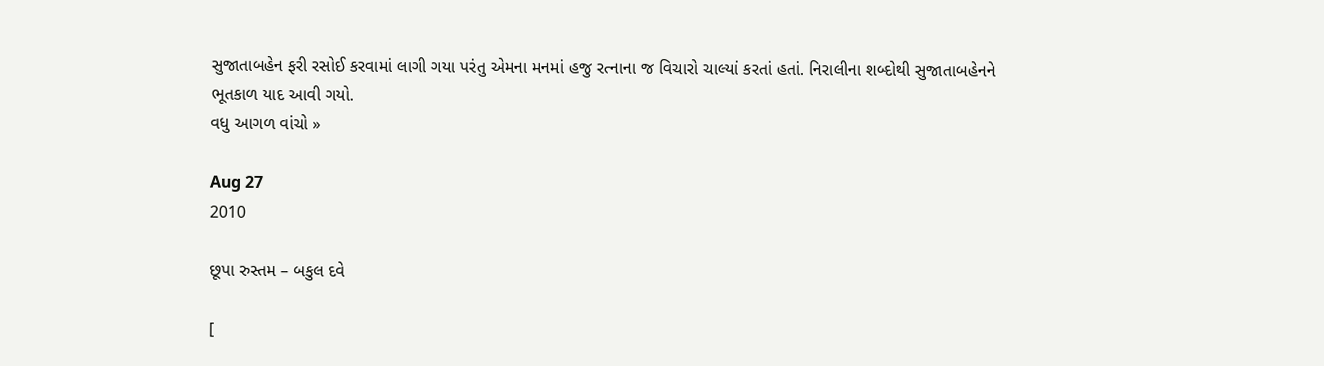સુજાતાબહેન ફરી રસોઈ કરવામાં લાગી ગયા પરંતુ એમના મનમાં હજુ રત્નાના જ વિચારો ચાલ્યાં કરતાં હતાં. નિરાલીના શબ્દોથી સુજાતાબહેનને ભૂતકાળ યાદ આવી ગયો.
વધુ આગળ વાંચો »

Aug 27
2010

છૂપા રુસ્તમ – બકુલ દવે

[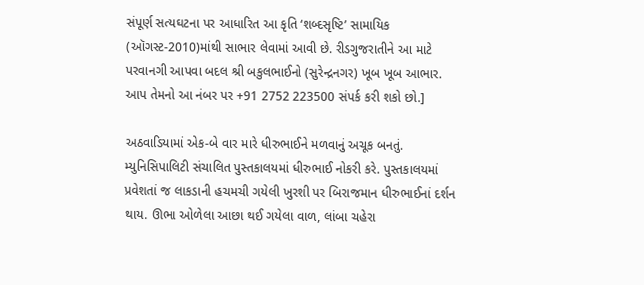સંપૂર્ણ સત્યઘટના પર આધારિત આ કૃતિ ‘શબ્દસૃષ્ટિ’ સામાયિક (ઑગસ્ટ-2010)માંથી સાભાર લેવામાં આવી છે. રીડગુજરાતીને આ માટે પરવાનગી આપવા બદલ શ્રી બકુલભાઈનો (સુરેન્દ્રનગર) ખૂબ ખૂબ આભાર. આપ તેમનો આ નંબર પર +91 2752 223500 સંપર્ક કરી શકો છો.]

અઠવાડિયામાં એક-બે વાર મારે ધીરુભાઈને મળવાનું અચૂક બનતું. મ્યુનિસિપાલિટી સંચાલિત પુસ્તકાલયમાં ધીરુભાઈ નોકરી કરે. પુસ્તકાલયમાં પ્રવેશતાં જ લાકડાની હચમચી ગયેલી ખુરશી પર બિરાજમાન ધીરુભાઈનાં દર્શન થાય. ઊભા ઓળેલા આછા થઈ ગયેલા વાળ, લાંબા ચહેરા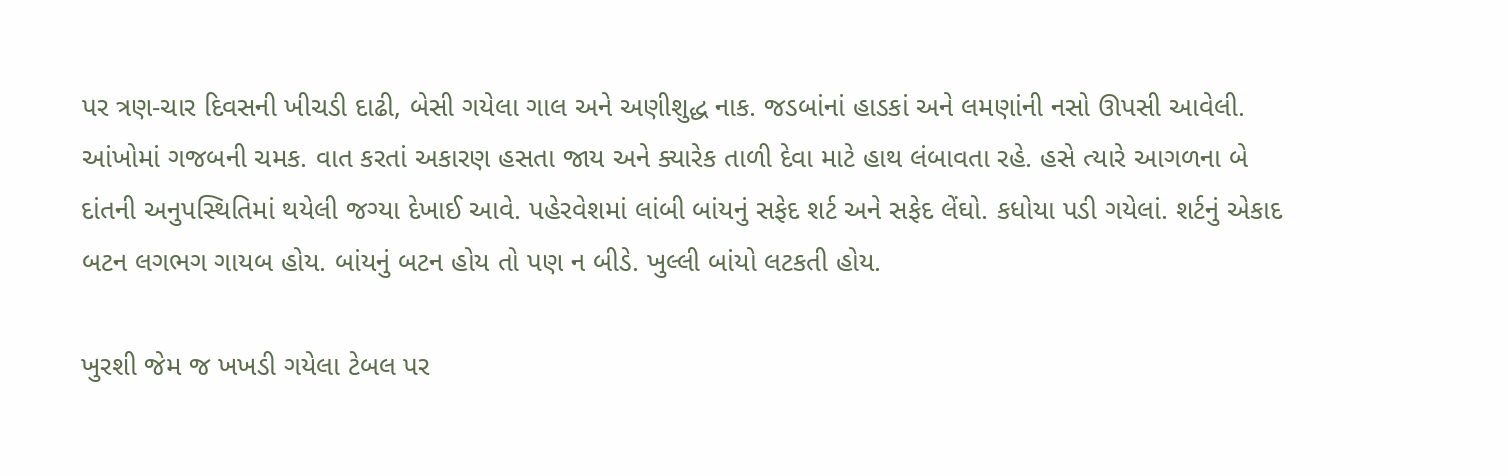પર ત્રણ-ચાર દિવસની ખીચડી દાઢી, બેસી ગયેલા ગાલ અને અણીશુદ્ધ નાક. જડબાંનાં હાડકાં અને લમણાંની નસો ઊપસી આવેલી. આંખોમાં ગજબની ચમક. વાત કરતાં અકારણ હસતા જાય અને ક્યારેક તાળી દેવા માટે હાથ લંબાવતા રહે. હસે ત્યારે આગળના બે દાંતની અનુપસ્થિતિમાં થયેલી જગ્યા દેખાઈ આવે. પહેરવેશમાં લાંબી બાંયનું સફેદ શર્ટ અને સફેદ લેંઘો. કધોયા પડી ગયેલાં. શર્ટનું એકાદ બટન લગભગ ગાયબ હોય. બાંયનું બટન હોય તો પણ ન બીડે. ખુલ્લી બાંયો લટકતી હોય.

ખુરશી જેમ જ ખખડી ગયેલા ટેબલ પર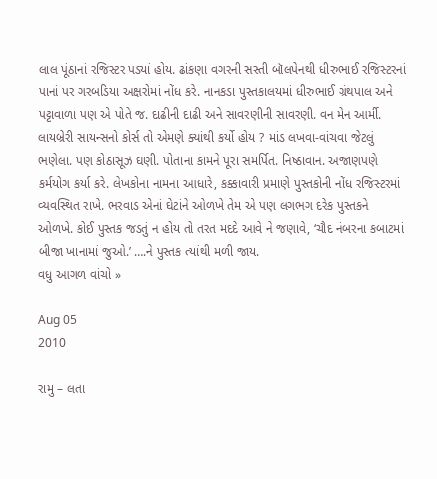લાલ પૂંઠાનાં રજિસ્ટર પડ્યાં હોય. ઢાંકણા વગરની સસ્તી બૉલપેનથી ધીરુભાઈ રજિસ્ટરનાં પાનાં પર ગરબડિયા અક્ષરોમાં નોંધ કરે. નાનકડા પુસ્તકાલયમાં ધીરુભાઈ ગ્રંથપાલ અને પટ્ટાવાળા પણ એ પોતે જ. દાઢીની દાઢી અને સાવરણીની સાવરણી. વન મેન આર્મી. લાયબ્રેરી સાયન્સનો કોર્સ તો એમણે ક્યાંથી કર્યો હોય ? માંડ લખવા-વાંચવા જેટલું ભણેલા. પણ કોઠાસૂઝ ઘણી. પોતાના કામને પૂરા સમર્પિત. નિષ્ઠાવાન. અજાણપણે કર્મયોગ કર્યા કરે. લેખકોના નામના આધારે, કક્કાવારી પ્રમાણે પુસ્તકોની નોંધ રજિસ્ટરમાં વ્યવસ્થિત રાખે. ભરવાડ એનાં ઘેટાંને ઓળખે તેમ એ પણ લગભગ દરેક પુસ્તકને ઓળખે. કોઈ પુસ્તક જડતું ન હોય તો તરત મદદે આવે ને જણાવે, ‘ચૌદ નંબરના કબાટમાં બીજા ખાનામાં જુઓ.’ ….ને પુસ્તક ત્યાંથી મળી જાય.
વધુ આગળ વાંચો »

Aug 05
2010

રામુ – લતા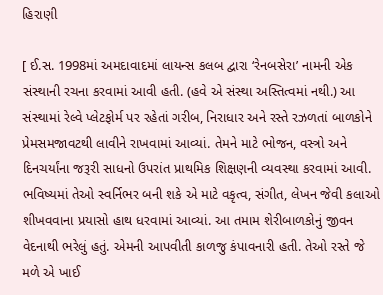હિરાણી

[ ઈ.સ. 1998માં અમદાવાદમાં લાયન્સ કલબ દ્વારા ‘રેનબસેરા’ નામની એક સંસ્થાની રચના કરવામાં આવી હતી. (હવે એ સંસ્થા અસ્તિત્વમાં નથી.) આ સંસ્થામાં રેલ્વે પ્લેટફોર્મ પર રહેતાં ગરીબ, નિરાધાર અને રસ્તે રઝળતાં બાળકોને પ્રેમસમજાવટથી લાવીને રાખવામાં આવ્યાં. તેમને માટે ભોજન, વસ્ત્રો અને દિનચર્યાંના જરૂરી સાધનો ઉપરાંત પ્રાથમિક શિક્ષણની વ્યવસ્થા કરવામાં આવી. ભવિષ્યમાં તેઓ સ્વર્નિભર બની શકે એ માટે વકૃત્વ, સંગીત, લેખન જેવી કલાઓ શીખવવાના પ્રયાસો હાથ ધરવામાં આવ્યાં. આ તમામ શેરીબાળકોનું જીવન વેદનાથી ભરેલું હતું. એમની આપવીતી કાળજુ કંપાવનારી હતી. તેઓ રસ્તે જે મળે એ ખાઈ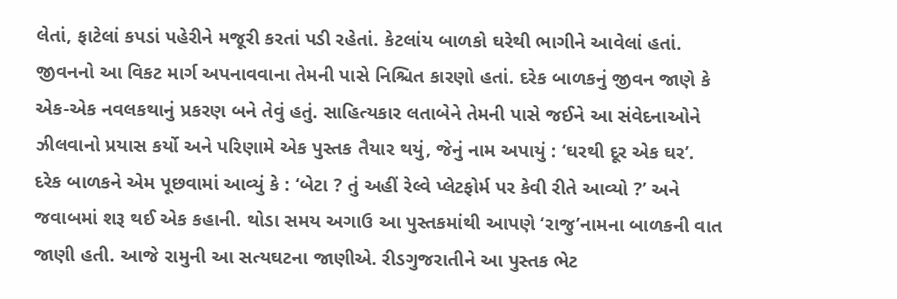લેતાં, ફાટેલાં કપડાં પહેરીને મજૂરી કરતાં પડી રહેતાં. કેટલાંય બાળકો ઘરેથી ભાગીને આવેલાં હતાં. જીવનનો આ વિકટ માર્ગ અપનાવવાના તેમની પાસે નિશ્ચિત કારણો હતાં. દરેક બાળકનું જીવન જાણે કે એક-એક નવલકથાનું પ્રકરણ બને તેવું હતું. સાહિત્યકાર લતાબેને તેમની પાસે જઈને આ સંવેદનાઓને ઝીલવાનો પ્રયાસ કર્યો અને પરિણામે એક પુસ્તક તૈયાર થયું, જેનું નામ અપાયું : ‘ઘરથી દૂર એક ઘર’. દરેક બાળકને એમ પૂછવામાં આવ્યું કે : ‘બેટા ? તું અહીં રેલ્વે પ્લેટફોર્મ પર કેવી રીતે આવ્યો ?’ અને જવાબમાં શરૂ થઈ એક કહાની. થોડા સમય અગાઉ આ પુસ્તકમાંથી આપણે ‘રાજુ’નામના બાળકની વાત જાણી હતી. આજે રામુની આ સત્યઘટના જાણીએ. રીડગુજરાતીને આ પુસ્તક ભેટ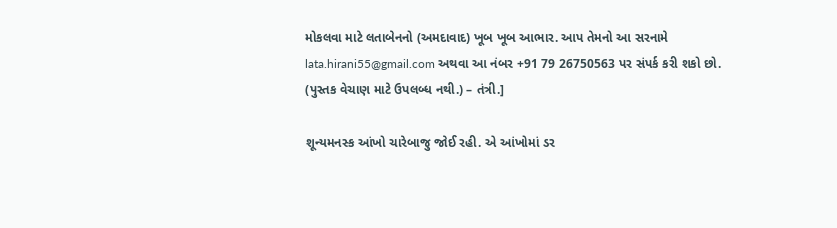મોકલવા માટે લતાબેનનો (અમદાવાદ) ખૂબ ખૂબ આભાર. આપ તેમનો આ સરનામે lata.hirani55@gmail.com અથવા આ નંબર +91 79 26750563 પર સંપર્ક કરી શકો છો. (પુસ્તક વેચાણ માટે ઉપલબ્ધ નથી.) – તંત્રી.]

શૂન્યમનસ્ક આંખો ચારેબાજુ જોઈ રહી. એ આંખોમાં ડર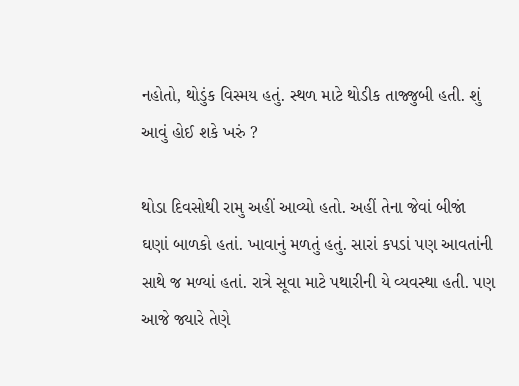નહોતો, થોડુંક વિસ્મય હતું. સ્થળ માટે થોડીક તાજ્જુબી હતી. શું આવું હોઈ શકે ખરું ?

થોડા દિવસોથી રામુ અહીં આવ્યો હતો. અહીં તેના જેવાં બીજાં ઘણાં બાળકો હતાં. ખાવાનું મળતું હતું. સારાં કપડાં પણ આવતાંની સાથે જ મળ્યાં હતાં. રાત્રે સૂવા માટે પથારીની યે વ્યવસ્થા હતી. પણ આજે જ્યારે તેણે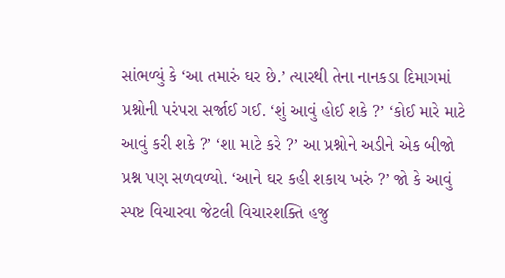સાંભળ્યું કે ‘આ તમારું ઘર છે.’ ત્યારથી તેના નાનકડા દિમાગમાં પ્રશ્નોની પરંપરા સર્જાઈ ગઈ. ‘શું આવું હોઈ શકે ?’ ‘કોઈ મારે માટે આવું કરી શકે ?’ ‘શા માટે કરે ?’ આ પ્રશ્નોને અડીને એક બીજો પ્રશ્ન પણ સળવળ્યો. ‘આને ઘર કહી શકાય ખરું ?’ જો કે આવું સ્પષ્ટ વિચારવા જેટલી વિચારશક્તિ હજુ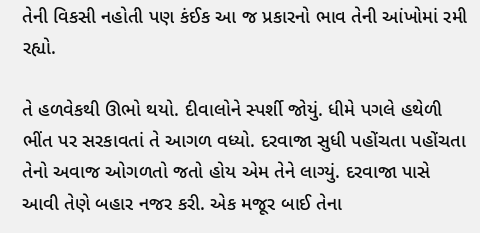તેની વિકસી નહોતી પણ કંઈક આ જ પ્રકારનો ભાવ તેની આંખોમાં રમી રહ્યો.

તે હળવેકથી ઊભો થયો. દીવાલોને સ્પર્શી જોયું. ધીમે પગલે હથેળી ભીંત પર સરકાવતાં તે આગળ વધ્યો. દરવાજા સુધી પહોંચતા પહોંચતા તેનો અવાજ ઓગળતો જતો હોય એમ તેને લાગ્યું. દરવાજા પાસે આવી તેણે બહાર નજર કરી. એક મજૂર બાઈ તેના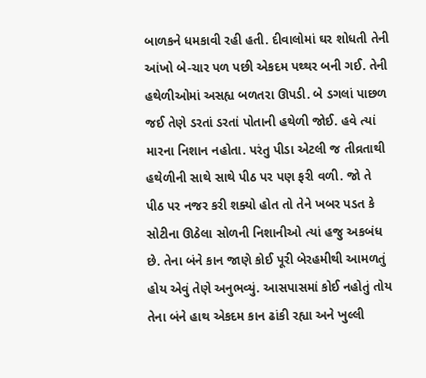બાળકને ધમકાવી રહી હતી. દીવાલોમાં ઘર શોધતી તેની આંખો બે-ચાર પળ પછી એકદમ પથ્થર બની ગઈ. તેની હથેળીઓમાં અસહ્ય બળતરા ઊપડી. બે ડગલાં પાછળ જઈ તેણે ડરતાં ડરતાં પોતાની હથેળી જોઈ. હવે ત્યાં મારના નિશાન નહોતા. પરંતુ પીડા એટલી જ તીવ્રતાથી હથેળીની સાથે સાથે પીઠ પર પણ ફરી વળી. જો તે પીઠ પર નજર કરી શક્યો હોત તો તેને ખબર પડત કે સોટીના ઊઠેલા સોળની નિશાનીઓ ત્યાં હજુ અકબંધ છે. તેના બંને કાન જાણે કોઈ પૂરી બેરહમીથી આમળતું હોય એવું તેણે અનુભવ્યું. આસપાસમાં કોઈ નહોતું તોય તેના બંને હાથ એકદમ કાન ઢાંકી રહ્યા અને ખુલ્લી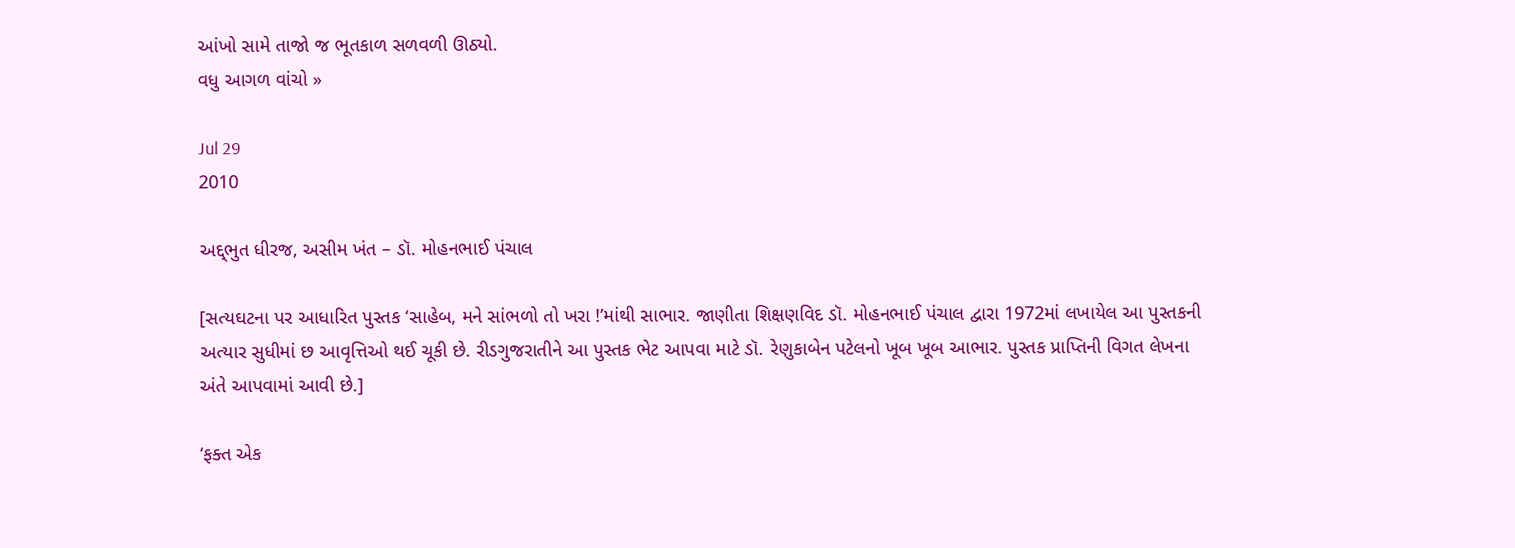આંખો સામે તાજો જ ભૂતકાળ સળવળી ઊઠ્યો.
વધુ આગળ વાંચો »

Jul 29
2010

અદ્દ્ભુત ધીરજ, અસીમ ખંત – ડૉ. મોહનભાઈ પંચાલ

[સત્યઘટના પર આધારિત પુસ્તક ‘સાહેબ, મને સાંભળો તો ખરા !’માંથી સાભાર. જાણીતા શિક્ષણવિદ ડૉ. મોહનભાઈ પંચાલ દ્વારા 1972માં લખાયેલ આ પુસ્તકની અત્યાર સુધીમાં છ આવૃત્તિઓ થઈ ચૂકી છે. રીડગુજરાતીને આ પુસ્તક ભેટ આપવા માટે ડૉ. રેણુકાબેન પટેલનો ખૂબ ખૂબ આભાર. પુસ્તક પ્રાપ્તિની વિગત લેખના અંતે આપવામાં આવી છે.]

‘ફક્ત એક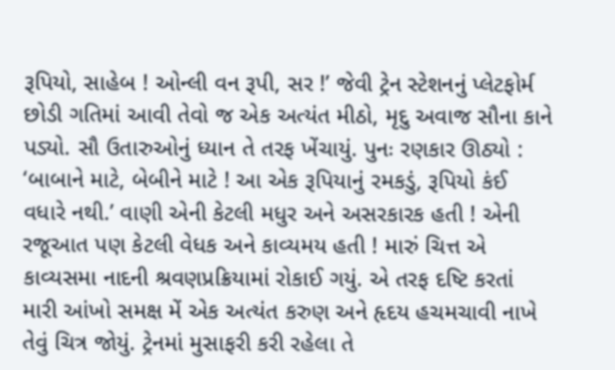રૂપિયો, સાહેબ ! ઓન્લી વન રૂપી, સર !’ જેવી ટ્રેન સ્ટેશનનું પ્લેટફોર્મ છોડી ગતિમાં આવી તેવો જ એક અત્યંત મીઠો, મૃદુ અવાજ સૌના કાને પડ્યો. સૌ ઉતારુઓનું ધ્યાન તે તરફ ખેંચાયું. પુનઃ રણકાર ઊઠ્યો : ‘બાબાને માટે, બેબીને માટે ! આ એક રૂપિયાનું રમકડું, રૂપિયો કંઈ વધારે નથી.’ વાણી એની કેટલી મધુર અને અસરકારક હતી ! એની રજૂઆત પણ કેટલી વેધક અને કાવ્યમય હતી ! મારું ચિત્ત એ કાવ્યસમા નાદની શ્રવણપ્રક્રિયામાં રોકાઈ ગયું. એ તરફ દષ્ટિ કરતાં મારી આંખો સમક્ષ મેં એક અત્યંત કરુણ અને હૃદય હચમચાવી નાખે તેવું ચિત્ર જોયું. ટ્રેનમાં મુસાફરી કરી રહેલા તે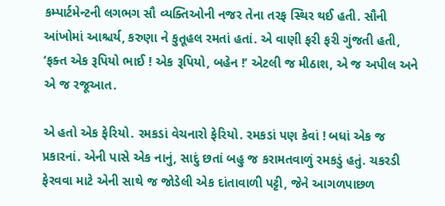કમ્પાર્ટમેન્ટની લગભગ સૌ વ્યક્તિઓની નજર તેના તરફ સ્થિર થઈ હતી. સૌની આંખોમાં આશ્ચર્ય, કરુણા ને કુતૂહલ રમતાં હતાં. એ વાણી ફરી ફરી ગુંજતી હતી, ‘ફક્ત એક રૂપિયો ભાઈ ! એક રૂપિયો, બહેન !’ એટલી જ મીઠાશ, એ જ અપીલ અને એ જ રજૂઆત.

એ હતો એક ફેરિયો. રમકડાં વેચનારો ફેરિયો. રમકડાં પણ કેવાં ! બધાં એક જ પ્રકારનાં. એની પાસે એક નાનું, સાદું છતાં બહુ જ કરામતવાળું રમકડું હતું. ચકરડી ફેરવવા માટે એની સાથે જ જોડેલી એક દાંતાવાળી પટ્ટી, જેને આગળપાછળ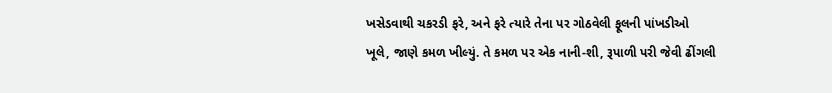ખસેડવાથી ચકરડી ફરે, અને ફરે ત્યારે તેના પર ગોઠવેલી ફૂલની પાંખડીઓ ખૂલે, જાણે કમળ ખીલ્યું. તે કમળ પર એક નાની-શી, રૂપાળી પરી જેવી ઢીંગલી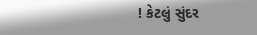! કેટલું સુંદર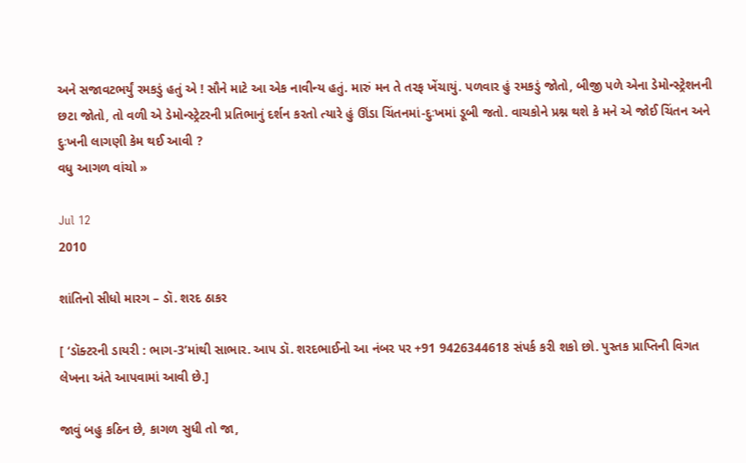અને સજાવટભર્યું રમકડું હતું એ ! સૌને માટે આ એક નાવીન્ય હતું. મારું મન તે તરફ ખેંચાયું. પળવાર હું રમકડું જોતો, બીજી પળે એના ડેમોન્સ્ટ્રેશનની છટા જોતો, તો વળી એ ડેમોન્સ્ટ્રેટરની પ્રતિભાનું દર્શન કરતો ત્યારે હું ઊંડા ચિંતનમાં-દુઃખમાં ડૂબી જતો. વાચકોને પ્રશ્ન થશે કે મને એ જોઈ ચિંતન અને દુઃખની લાગણી કેમ થઈ આવી ?
વધુ આગળ વાંચો »

Jul 12
2010

શાંતિનો સીધો મારગ – ડૉ. શરદ ઠાકર

[ ‘ડૉક્ટરની ડાયરી : ભાગ-3’માંથી સાભાર. આપ ડૉ. શરદભાઈનો આ નંબર પર +91 9426344618 સંપર્ક કરી શકો છો. પુસ્તક પ્રાપ્તિની વિગત લેખના અંતે આપવામાં આવી છે.]

જાવું બહુ કઠિન છે, કાગળ સુધી તો જા,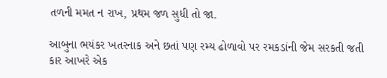તળની મમત ન રાખ, પ્રથમ જળ સુધી તો જા.

આબુના ભયંકર ખતરનાક અને છતાં પણ રમ્ય ઢોળાવો પર રમકડાંની જેમ સરકતી જતી કાર આખરે એક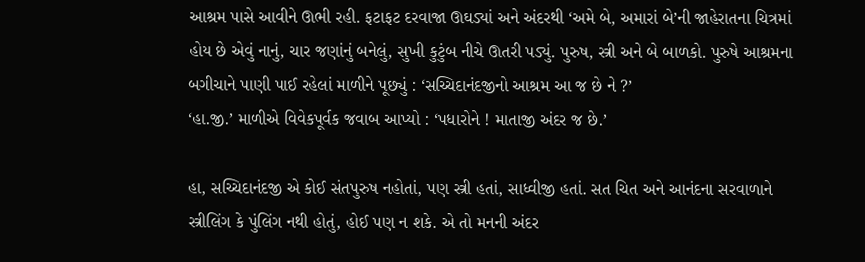આશ્રમ પાસે આવીને ઊભી રહી. ફટાફટ દરવાજા ઊઘડ્યાં અને અંદરથી ‘અમે બે, અમારાં બે’ની જાહેરાતના ચિત્રમાં હોય છે એવું નાનું, ચાર જણાંનું બનેલું, સુખી કુટુંબ નીચે ઊતરી પડ્યું. પુરુષ, સ્ત્રી અને બે બાળકો. પુરુષે આશ્રમના બગીચાને પાણી પાઈ રહેલાં માળીને પૂછ્યું : ‘સચ્ચિદાનંદજીનો આશ્રમ આ જ છે ને ?’
‘હા.જી.’ માળીએ વિવેકપૂર્વક જવાબ આપ્યો : ‘પધારોને ! માતાજી અંદર જ છે.’

હા, સચ્ચિદાનંદજી એ કોઈ સંતપુરુષ નહોતાં, પણ સ્ત્રી હતાં, સાધ્વીજી હતાં. સત ચિત અને આનંદના સરવાળાને સ્ત્રીલિંગ કે પુંલિંગ નથી હોતું, હોઈ પણ ન શકે. એ તો મનની અંદર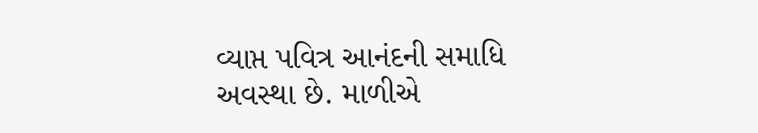વ્યાપ્ત પવિત્ર આનંદની સમાધિ અવસ્થા છે. માળીએ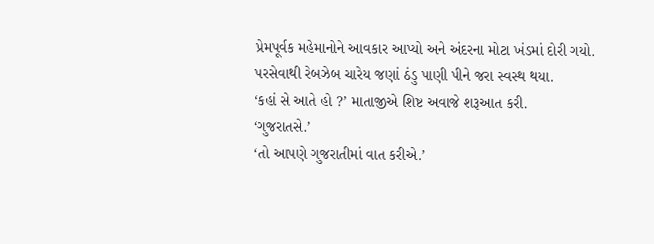પ્રેમપૂર્વક મહેમાનોને આવકાર આપ્યો અને અંદરના મોટા ખંડમાં દોરી ગયો. પરસેવાથી રેબઝેબ ચારેય જણાં ઠંડુ પાણી પીને જરા સ્વસ્થ થયા.
‘કહાં સે આતે હો ?’ માતાજીએ શિષ્ટ અવાજે શરૂઆત કરી.
‘ગુજરાતસે.’
‘તો આપણે ગુજરાતીમાં વાત કરીએ.’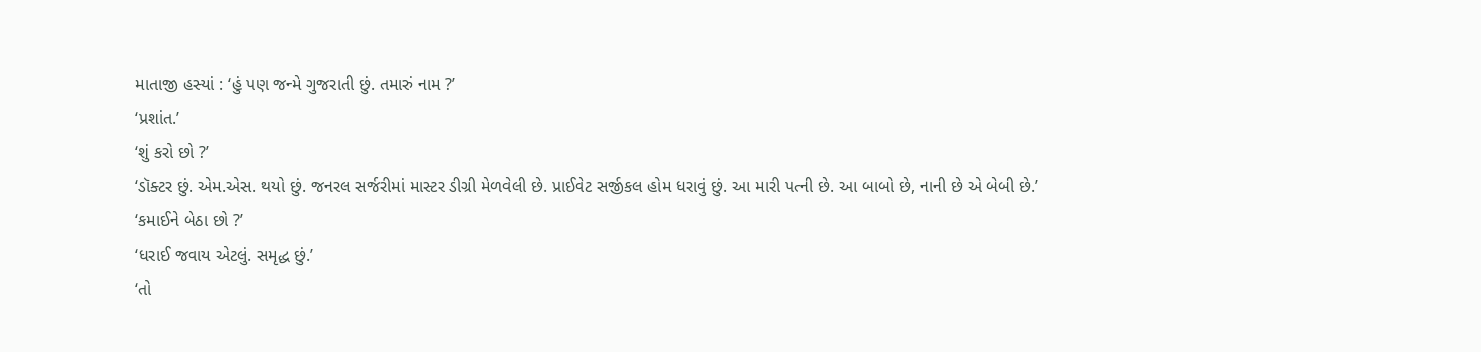માતાજી હસ્યાં : ‘હું પણ જન્મે ગુજરાતી છું. તમારું નામ ?’
‘પ્રશાંત.’
‘શું કરો છો ?’
‘ડૉક્ટર છું. એમ.એસ. થયો છું. જનરલ સર્જરીમાં માસ્ટર ડીગ્રી મેળવેલી છે. પ્રાઈવેટ સર્જીકલ હોમ ધરાવું છું. આ મારી પત્ની છે. આ બાબો છે, નાની છે એ બેબી છે.’
‘કમાઈને બેઠા છો ?’
‘ધરાઈ જવાય એટલું. સમૃદ્ધ છું.’
‘તો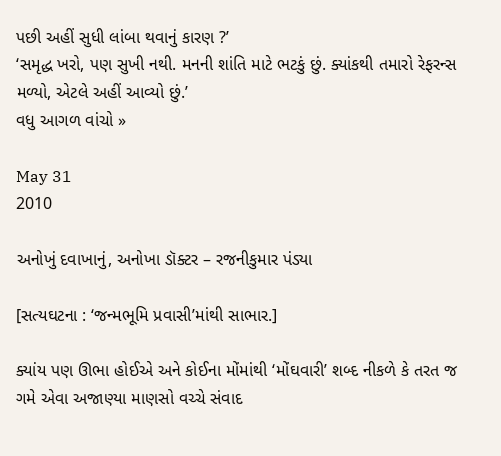પછી અહીં સુધી લાંબા થવાનું કારણ ?’
‘સમૃદ્ધ ખરો, પણ સુખી નથી. મનની શાંતિ માટે ભટકું છું. ક્યાંકથી તમારો રેફરન્સ મળ્યો, એટલે અહીં આવ્યો છું.’
વધુ આગળ વાંચો »

May 31
2010

અનોખું દવાખાનું, અનોખા ડૉક્ટર – રજનીકુમાર પંડ્યા

[સત્યઘટના : ‘જન્મભૂમિ પ્રવાસી’માંથી સાભાર.]

ક્યાંય પણ ઊભા હોઈએ અને કોઈના મોંમાંથી ‘મોંઘવારી’ શબ્દ નીકળે કે તરત જ ગમે એવા અજાણ્યા માણસો વચ્ચે સંવાદ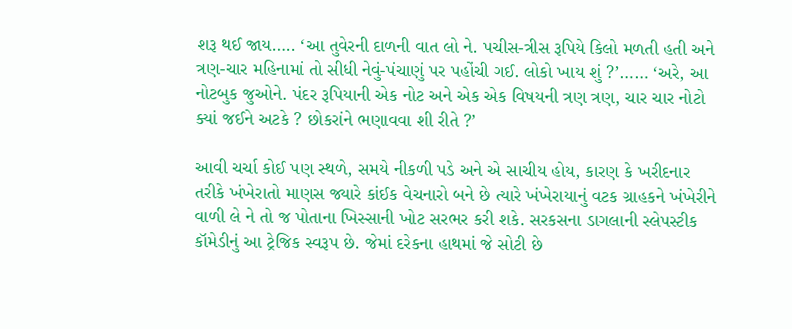શરૂ થઈ જાય….. ‘આ તુવેરની દાળની વાત લો ને. પચીસ-ત્રીસ રૂપિયે કિલો મળતી હતી અને ત્રણ-ચાર મહિનામાં તો સીધી નેવું-પંચાણું પર પહોંચી ગઈ. લોકો ખાય શું ?’…… ‘અરે, આ નોટબુક જુઓને. પંદર રૂપિયાની એક નોટ અને એક એક વિષયની ત્રણ ત્રણ, ચાર ચાર નોટો ક્યાં જઈને અટકે ? છોકરાંને ભણાવવા શી રીતે ?’

આવી ચર્ચા કોઈ પણ સ્થળે, સમયે નીકળી પડે અને એ સાચીય હોય, કારણ કે ખરીદનાર તરીકે ખંખેરાતો માણસ જ્યારે કાંઈક વેચનારો બને છે ત્યારે ખંખેરાયાનું વટક ગ્રાહકને ખંખેરીને વાળી લે ને તો જ પોતાના ખિસ્સાની ખોટ સરભર કરી શકે. સરકસના ડાગલાની સ્લેપસ્ટીક કૉમેડીનું આ ટ્રેજિક સ્વરૂપ છે. જેમાં દરેકના હાથમાં જે સોટી છે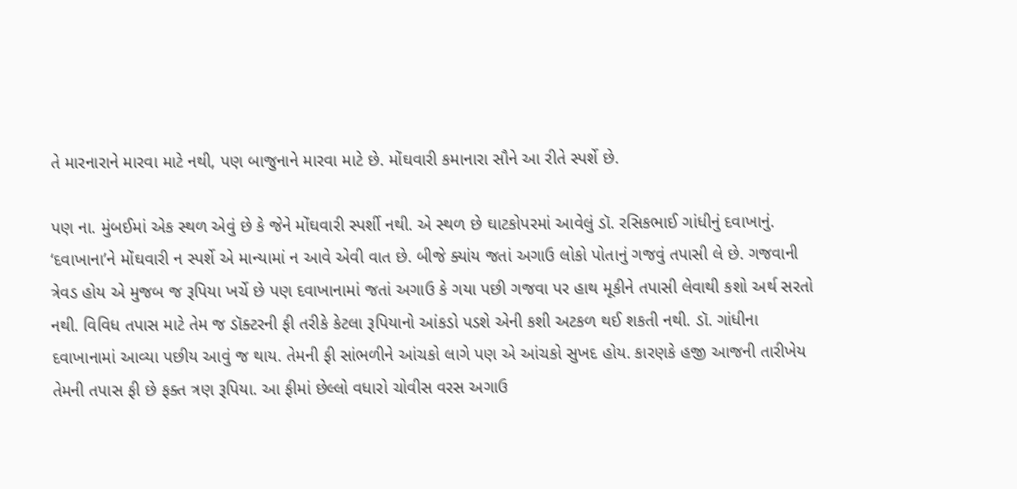તે મારનારાને મારવા માટે નથી, પણ બાજુનાને મારવા માટે છે. મોંઘવારી કમાનારા સૌને આ રીતે સ્પર્શે છે.

પણ ના. મુંબઈમાં એક સ્થળ એવું છે કે જેને મોંઘવારી સ્પર્શી નથી. એ સ્થળ છે ઘાટકોપરમાં આવેલું ડૉ. રસિકભાઈ ગાંધીનું દવાખાનું. ‘દવાખાના’ને મોંઘવારી ન સ્પર્શે એ માન્યામાં ન આવે એવી વાત છે. બીજે ક્યાંય જતાં અગાઉ લોકો પોતાનું ગજવું તપાસી લે છે. ગજવાની ત્રેવડ હોય એ મુજબ જ રૂપિયા ખર્ચે છે પણ દવાખાનામાં જતાં અગાઉ કે ગયા પછી ગજવા પર હાથ મૂકીને તપાસી લેવાથી કશો અર્થ સરતો નથી. વિવિધ તપાસ માટે તેમ જ ડૉક્ટરની ફી તરીકે કેટલા રૂપિયાનો આંકડો પડશે એની કશી અટકળ થઈ શકતી નથી. ડૉ. ગાંધીના દવાખાનામાં આવ્યા પછીય આવું જ થાય. તેમની ફી સાંભળીને આંચકો લાગે પણ એ આંચકો સુખદ હોય. કારણકે હજી આજની તારીખેય તેમની તપાસ ફી છે ફક્ત ત્રણ રૂપિયા. આ ફીમાં છેલ્લો વધારો ચોવીસ વરસ અગાઉ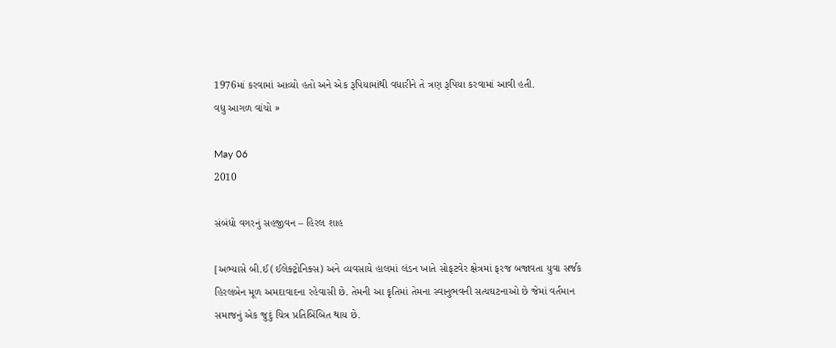1976માં કરવામાં આવ્યો હતો અને એક રૂપિયામાંથી વધારીને તે ત્રણ રૂપિયા કરવામાં આવી હતી.
વધુ આગળ વાંચો »

May 06
2010

સંબંધો વગરનું સહજીવન – હિરલ શાહ

[અભ્યાસે બી.ઈ (ઈલેક્ટ્રોનિક્સ) અને વ્યવસાયે હાલમાં લંડન ખાતે સોફટવેર ક્ષેત્રમાં ફરજ બજાવતા યુવા સર્જક હિરલબેન મૂળ અમદાવાદના રહેવાસી છે. તેમની આ કૃતિમાં તેમના સ્વાનુભવની સત્યઘટનાઓ છે જેમાં વર્તમાન સમાજનું એક જુદું ચિત્ર પ્રતિબિંબિત થાય છે.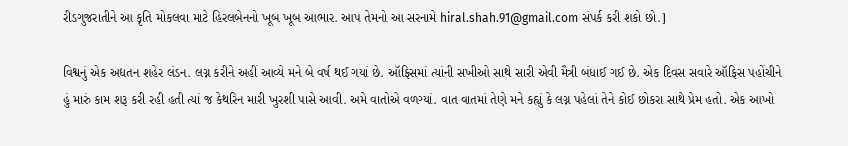રીડગુજરાતીને આ કૃતિ મોકલવા માટે હિરલબેનનો ખૂબ ખૂબ આભાર. આપ તેમનો આ સરનામે hiral.shah.91@gmail.com સંપર્ક કરી શકો છો.]

વિશ્વનું એક અદ્યતન શહેર લંડન. લગ્ન કરીને અહીં આવ્યે મને બે વર્ષ થઈ ગયાં છે. ઑફિસમાં ત્યાંની સખીઓ સાથે સારી એવી મૈત્રી બંધાઈ ગઈ છે. એક દિવસ સવારે ઑફિસ પહોંચીને હું મારું કામ શરૂ કરી રહી હતી ત્યાં જ કેથરિન મારી ખુરશી પાસે આવી. અમે વાતોએ વળગ્યાં. વાત વાતમાં તેણે મને કહ્યું કે લગ્ન પહેલાં તેને કોઈ છોકરા સાથે પ્રેમ હતો. એક આખો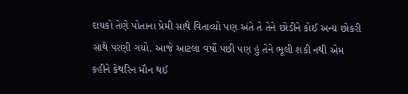દાયકો તેણે પોતાના પ્રેમી સાથે વિતાવ્યો પણ અંતે તે તેને છોડીને કોઈ અન્ય છોકરી સાથે પરણી ગયો. આજે આટલા વર્ષો પછી પણ હું તેને ભૂલી શકી નથી એમ કહીને કેથરિન મૌન થઈ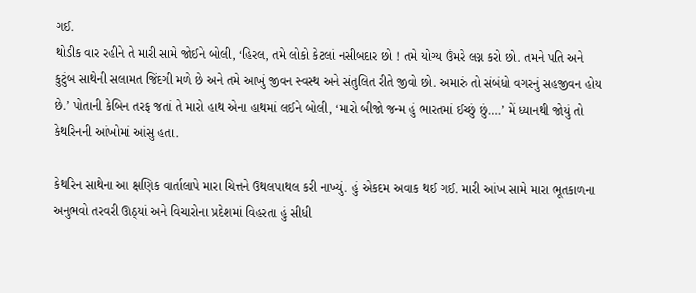ગઈ.
થોડીક વાર રહીને તે મારી સામે જોઈને બોલી, ‘હિરલ, તમે લોકો કેટલાં નસીબદાર છો ! તમે યોગ્ય ઉંમરે લગ્ન કરો છો. તમને પતિ અને કુટુંબ સાથેની સલામત જિંદગી મળે છે અને તમે આખું જીવન સ્વસ્થ અને સંતુલિત રીતે જીવો છો. અમારું તો સંબંધો વગરનું સહજીવન હોય છે.’ પોતાની કેબિન તરફ જતાં તે મારો હાથ એના હાથમાં લઈને બોલી, ‘મારો બીજો જન્મ હું ભારતમાં ઈચ્છું છું….’ મેં ધ્યાનથી જોયું તો કેથરિનની આંખોમાં આંસુ હતા.

કેથરિન સાથેના આ ક્ષણિક વાર્તાલાપે મારા ચિત્તને ઉથલપાથલ કરી નાખ્યું. હું એકદમ અવાક થઈ ગઈ. મારી આંખ સામે મારા ભૂતકાળના અનુભવો તરવરી ઊઠ્યાં અને વિચારોના પ્રદેશમાં વિહરતા હું સીધી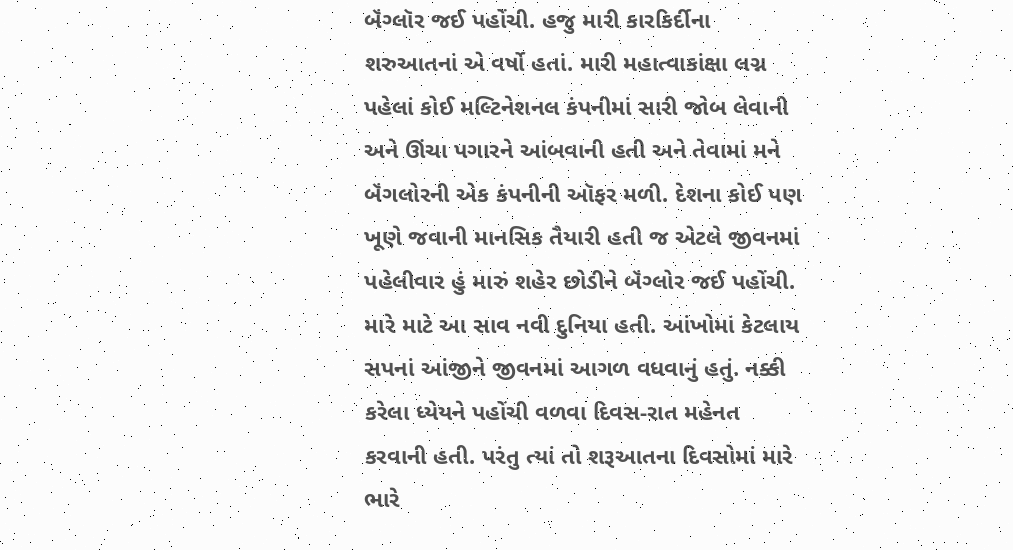બૅંગ્લૉર જઈ પહોંચી. હજુ મારી કારકિર્દીના શરુઆતનાં એ વર્ષો હતાં. મારી મહાત્વાકાંક્ષા લગ્ન પહેલાં કોઈ મલ્ટિનેશનલ કંપનીમાં સારી જોબ લેવાની અને ઊંચા પગારને આંબવાની હતી અને તેવામાં મને બૅંગલોરની એક કંપનીની ઑફર મળી. દેશના કોઈ પણ ખૂણે જવાની માનસિક તૈયારી હતી જ એટલે જીવનમાં પહેલીવાર હું મારું શહેર છોડીને બૅંગ્લોર જઈ પહોંચી. મારે માટે આ સાવ નવી દુનિયા હતી. આંખોમાં કેટલાય સપનાં આંજીને જીવનમાં આગળ વધવાનું હતું. નક્કી કરેલા ધ્યેયને પહોંચી વળવા દિવસ-રાત મહેનત કરવાની હતી. પરંતુ ત્યાં તો શરૂઆતના દિવસોમાં મારે ભારે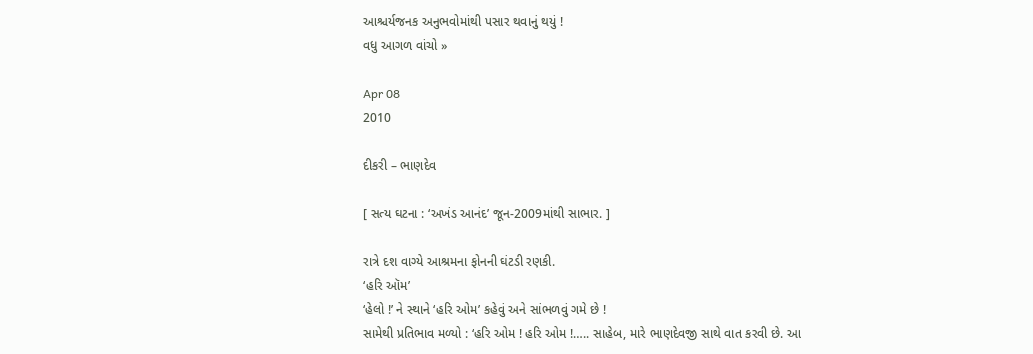આશ્ચર્યજનક અનુભવોમાંથી પસાર થવાનું થયું !
વધુ આગળ વાંચો »

Apr 08
2010

દીકરી – ભાણદેવ

[ સત્ય ઘટના : ‘અખંડ આનંદ’ જૂન-2009માંથી સાભાર. ]

રાત્રે દશ વાગ્યે આશ્રમના ફોનની ઘંટડી રણકી.
‘હરિ ઑમ’
‘હેલો !’ ને સ્થાને ‘હરિ ઓમ’ કહેવું અને સાંભળવું ગમે છે !
સામેથી પ્રતિભાવ મળ્યો : ‘હરિ ઓમ ! હરિ ઓમ !….. સાહેબ, મારે ભાણદેવજી સાથે વાત કરવી છે. આ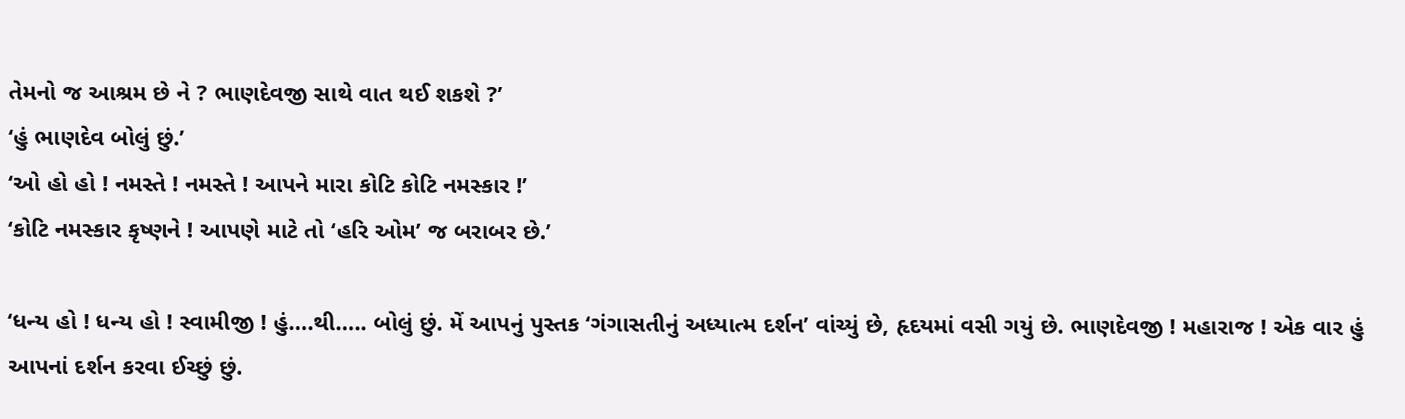તેમનો જ આશ્રમ છે ને ? ભાણદેવજી સાથે વાત થઈ શકશે ?’
‘હું ભાણદેવ બોલું છું.’
‘ઓ હો હો ! નમસ્તે ! નમસ્તે ! આપને મારા કોટિ કોટિ નમસ્કાર !’
‘કોટિ નમસ્કાર કૃષ્ણને ! આપણે માટે તો ‘હરિ ઓમ’ જ બરાબર છે.’

‘ધન્ય હો ! ધન્ય હો ! સ્વામીજી ! હું….થી….. બોલું છું. મેં આપનું પુસ્તક ‘ગંગાસતીનું અધ્યાત્મ દર્શન’ વાંચ્યું છે, હૃદયમાં વસી ગયું છે. ભાણદેવજી ! મહારાજ ! એક વાર હું આપનાં દર્શન કરવા ઈચ્છું છું.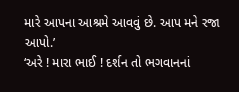મારે આપના આશ્રમે આવવું છે. આપ મને રજા આપો.’
‘અરે ! મારા ભાઈ ! દર્શન તો ભગવાનનાં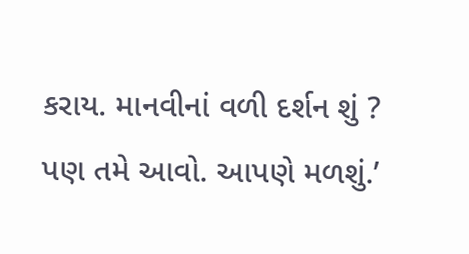કરાય. માનવીનાં વળી દર્શન શું ? પણ તમે આવો. આપણે મળશું.’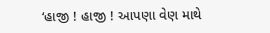‘હાજી ! હાજી ! આપણા વેણ માથે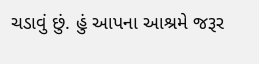ચડાવું છું. હું આપના આશ્રમે જરૂર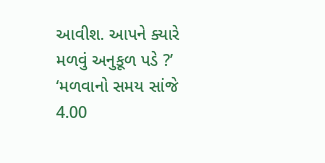આવીશ. આપને ક્યારે મળવું અનુકૂળ પડે ?’
‘મળવાનો સમય સાંજે 4.00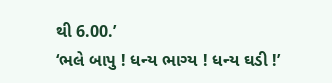થી 6.00.’
‘ભલે બાપુ ! ધન્ય ભાગ્ય ! ધન્ય ઘડી !’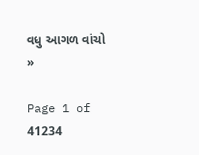વધુ આગળ વાંચો »

Page 1 of 41234